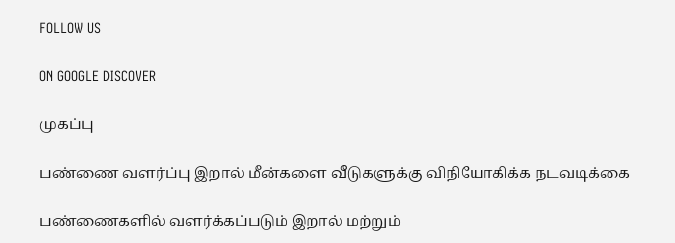FOLLOW US

ON GOOGLE DISCOVER

முகப்பு

பண்ணை வளர்ப்பு இறால் மீன்களை வீடுகளுக்கு விநியோகிக்க நடவடிக்கை

பண்ணைகளில் வளர்க்கப்படும் இறால் மற்றும்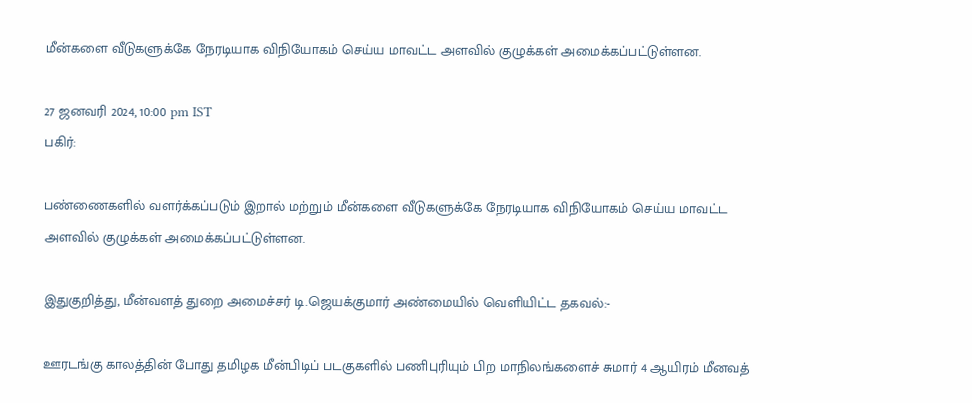மீன்களை வீடுகளுக்கே நேரடியாக விநியோகம் செய்ய மாவட்ட அளவில் குழுக்கள் அமைக்கப்பட்டுள்ளன.

27 ஜனவரி 2024, 10:00 pm IST
பகிர்:

பண்ணைகளில் வளர்க்கப்படும் இறால் மற்றும் மீன்களை வீடுகளுக்கே நேரடியாக விநியோகம் செய்ய மாவட்ட அளவில் குழுக்கள் அமைக்கப்பட்டுள்ளன.

இதுகுறித்து, மீன்வளத் துறை அமைச்சர் டி.ஜெயக்குமார் அண்மையில் வெளியிட்ட தகவல்:-

ஊரடங்கு காலத்தின் போது தமிழக மீன்பிடிப் படகுகளில் பணிபுரியும் பிற மாநிலங்களைச் சுமார் 4 ஆயிரம் மீனவத்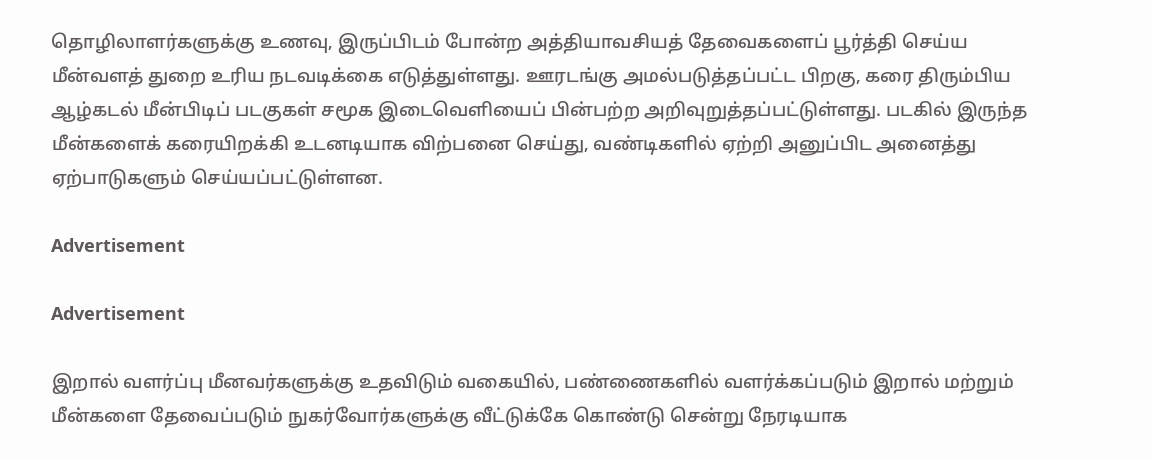தொழிலாளர்களுக்கு உணவு, இருப்பிடம் போன்ற அத்தியாவசியத் தேவைகளைப் பூர்த்தி செய்ய மீன்வளத் துறை உரிய நடவடிக்கை எடுத்துள்ளது. ஊரடங்கு அமல்படுத்தப்பட்ட பிறகு, கரை திரும்பிய ஆழ்கடல் மீன்பிடிப் படகுகள் சமூக இடைவெளியைப் பின்பற்ற அறிவுறுத்தப்பட்டுள்ளது. படகில் இருந்த மீன்களைக் கரையிறக்கி உடனடியாக விற்பனை செய்து, வண்டிகளில் ஏற்றி அனுப்பிட அனைத்து ஏற்பாடுகளும் செய்யப்பட்டுள்ளன.

Advertisement

Advertisement

இறால் வளர்ப்பு மீனவர்களுக்கு உதவிடும் வகையில், பண்ணைகளில் வளர்க்கப்படும் இறால் மற்றும் மீன்களை தேவைப்படும் நுகர்வோர்களுக்கு வீட்டுக்கே கொண்டு சென்று நேரடியாக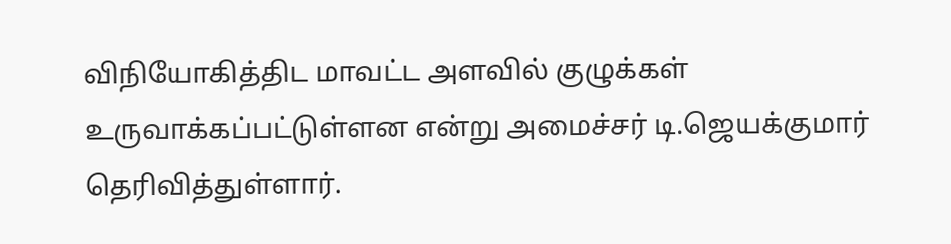விநியோகித்திட மாவட்ட அளவில் குழுக்கள் உருவாக்கப்பட்டுள்ளன என்று அமைச்சர் டி.ஜெயக்குமார் தெரிவித்துள்ளார்.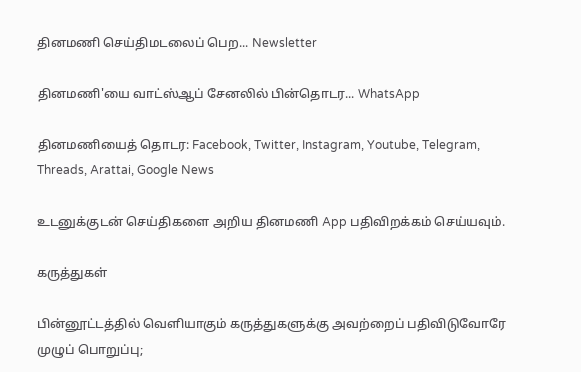தினமணி செய்திமடலைப் பெற... Newsletter

தினமணி'யை வாட்ஸ்ஆப் சேனலில் பின்தொடர... WhatsApp

தினமணியைத் தொடர: Facebook, Twitter, Instagram, Youtube, Telegram, Threads, Arattai, Google News

உடனுக்குடன் செய்திகளை அறிய தினமணி App பதிவிறக்கம் செய்யவும்.

கருத்துகள்

பின்னூட்டத்தில் வெளியாகும் கருத்துகளுக்கு அவற்றைப் பதிவிடுவோரே முழுப் பொறுப்பு;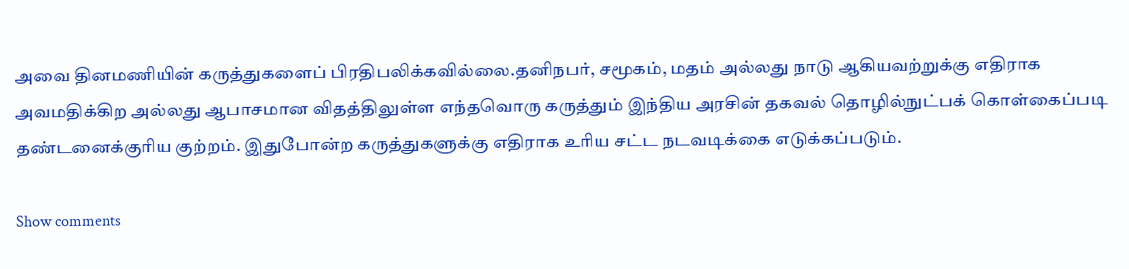அவை தினமணியின் கருத்துகளைப் பிரதிபலிக்கவில்லை.தனிநபர், சமூகம், மதம் அல்லது நாடு ஆகியவற்றுக்கு எதிராக அவமதிக்கிற அல்லது ஆபாசமான விதத்திலுள்ள எந்தவொரு கருத்தும் இந்திய அரசின் தகவல் தொழில்நுட்பக் கொள்கைப்படி தண்டனைக்குரிய குற்றம். இதுபோன்ற கருத்துகளுக்கு எதிராக உரிய சட்ட நடவடிக்கை எடுக்கப்படும்.

Show comments